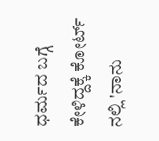ಧರ್ಮದ ಬಗ್ಗೆ ಕೇಳಿದ್ದಕ್ಕೆ ಕೋರ್ಟ್ ನಲ್ಲಿ 'ನಾನು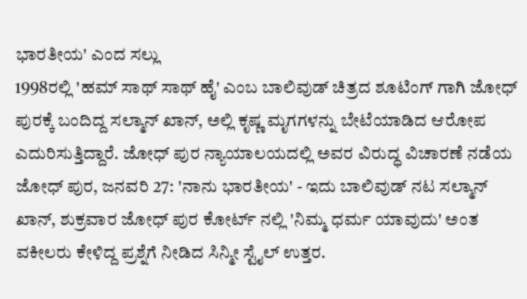ಭಾರತೀಯ' ಎಂದ ಸಲ್ಲು
1998ರಲ್ಲಿ 'ಹಮ್ ಸಾಥ್ ಸಾಥ್ ಹೈ' ಎಂಬ ಬಾಲಿವುಡ್ ಚಿತ್ರದ ಶೂಟಿಂಗ್ ಗಾಗಿ ಜೋಧ್ ಪುರಕ್ಕೆ ಬಂದಿದ್ದ ಸಲ್ಮಾನ್ ಖಾನ್, ಅಲ್ಲಿ ಕೃಷ್ಣ ಮೃಗಗಳನ್ನು ಬೇಟೆಯಾಡಿದ ಆರೋಪ ಎದುರಿಸುತ್ತಿದ್ದಾರೆ. ಜೋಧ್ ಪುರ ನ್ಯಾಯಾಲಯದಲ್ಲಿ ಅವರ ವಿರುದ್ಧ ವಿಚಾರಣೆ ನಡೆಯ
ಜೋಧ್ ಪುರ, ಜನವರಿ 27: 'ನಾನು ಭಾರತೀಯ' - ಇದು ಬಾಲಿವುಡ್ ನಟ ಸಲ್ಮಾನ್ ಖಾನ್, ಶುಕ್ರವಾರ ಜೋಧ್ ಪುರ ಕೋರ್ಟ್ ನಲ್ಲಿ 'ನಿಮ್ಮ ಧರ್ಮ ಯಾವುದು' ಅಂತ ವಕೀಲರು ಕೇಳಿದ್ದ ಪ್ರಶ್ನೆಗೆ ನೀಡಿದ ಸಿನ್ಮೀ ಸ್ಟೈಲ್ ಉತ್ತರ.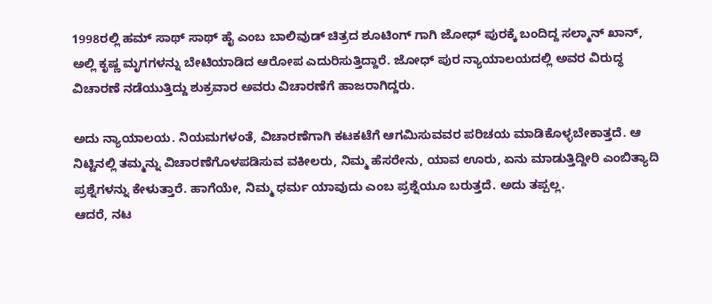1998ರಲ್ಲಿ ಹಮ್ ಸಾಥ್ ಸಾಥ್ ಹೈ ಎಂಬ ಬಾಲಿವುಡ್ ಚಿತ್ರದ ಶೂಟಿಂಗ್ ಗಾಗಿ ಜೋಧ್ ಪುರಕ್ಕೆ ಬಂದಿದ್ದ ಸಲ್ಮಾನ್ ಖಾನ್, ಅಲ್ಲಿ ಕೃಷ್ಣ ಮೃಗಗಳನ್ನು ಬೇಟಿಯಾಡಿದ ಆರೋಪ ಎದುರಿಸುತ್ತಿದ್ದಾರೆ. ಜೋಧ್ ಪುರ ನ್ಯಾಯಾಲಯದಲ್ಲಿ ಅವರ ವಿರುದ್ಧ ವಿಚಾರಣೆ ನಡೆಯುತ್ತಿದ್ದು ಶುಕ್ರವಾರ ಅವರು ವಿಚಾರಣೆಗೆ ಹಾಜರಾಗಿದ್ದರು.

ಅದು ನ್ಯಾಯಾಲಯ. ನಿಯಮಗಳಂತೆ, ವಿಚಾರಣೆಗಾಗಿ ಕಟಕಟೆಗೆ ಆಗಮಿಸುವವರ ಪರಿಚಯ ಮಾಡಿಕೊಳ್ಳಬೇಕಾತ್ತದೆ. ಆ ನಿಟ್ಟಿನಲ್ಲಿ ತಮ್ಮನ್ನು ವಿಚಾರಣೆಗೊಳಪಡಿಸುವ ವಕೀಲರು, ನಿಮ್ಮ ಹೆಸರೇನು, ಯಾವ ಊರು, ಏನು ಮಾಡುತ್ತಿದ್ದೀರಿ ಎಂಬಿತ್ಯಾದಿ ಪ್ರಶ್ನೆಗಳನ್ನು ಕೇಳುತ್ತಾರೆ. ಹಾಗೆಯೇ, ನಿಮ್ಮ ಧರ್ಮ ಯಾವುದು ಎಂಬ ಪ್ರಶ್ನೆಯೂ ಬರುತ್ತದೆ. ಅದು ತಪ್ಪಲ್ಲ.
ಆದರೆ, ನಟ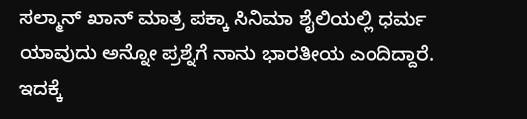ಸಲ್ಮಾನ್ ಖಾನ್ ಮಾತ್ರ ಪಕ್ಕಾ ಸಿನಿಮಾ ಶೈಲಿಯಲ್ಲಿ ಧರ್ಮ ಯಾವುದು ಅನ್ನೋ ಪ್ರಶ್ನೆಗೆ ನಾನು ಭಾರತೀಯ ಎಂದಿದ್ದಾರೆ. ಇದಕ್ಕೆ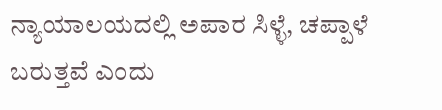ನ್ಯಾಯಾಲಯದಲ್ಲಿ ಅಪಾರ ಸಿಳ್ಳೆ, ಚಪ್ಪಾಳೆ ಬರುತ್ತವೆ ಎಂದು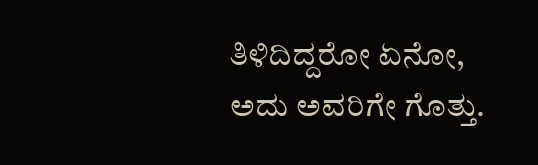ತಿಳಿದಿದ್ದರೋ ಏನೋ, ಅದು ಅವರಿಗೇ ಗೊತ್ತು.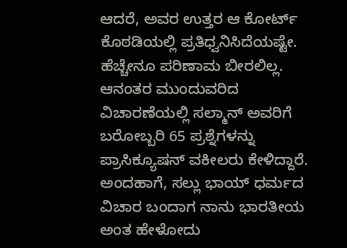ಆದರೆ, ಅವರ ಉತ್ತರ ಆ ಕೋರ್ಟ್ ಕೊಠಡಿಯಲ್ಲಿ ಪ್ರತಿಧ್ವನಿಸಿದೆಯಷ್ಟೇ. ಹೆಚ್ಚೇನೂ ಪರಿಣಾಮ ಬೀರಲಿಲ್ಲ. ಆನಂತರ ಮುಂದುವರಿದ ವಿಚಾರಣೆಯಲ್ಲಿ ಸಲ್ಮಾನ್ ಅವರಿಗೆ ಬರೋಬ್ಬರಿ 65 ಪ್ರಶ್ನೆಗಳನ್ನು ಪ್ರಾಸಿಕ್ಯೂಷನ್ ವಕೀಲರು ಕೇಳಿದ್ದಾರೆ.
ಅಂದಹಾಗೆ, ಸಲ್ಲು ಭಾಯ್ ಧರ್ಮದ ವಿಚಾರ ಬಂದಾಗ ನಾನು ಭಾರತೀಯ ಅಂತ ಹೇಳೋದು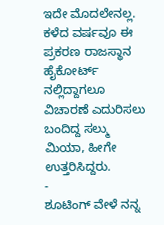ಇದೇ ಮೊದಲೇನಲ್ಲ. ಕಳೆದ ವರ್ಷವೂ ಈ ಪ್ರಕರಣ ರಾಜಸ್ಥಾನ ಹೈಕೋರ್ಟ್ ನಲ್ಲಿದ್ದಾಗಲೂ ವಿಚಾರಣೆ ಎದುರಿಸಲು ಬಂದಿದ್ದ ಸಲ್ಮು ಮಿಯಾ, ಹೀಗೇ ಉತ್ತರಿಸಿದ್ದರು.
-
ಶೂಟಿಂಗ್ ವೇಳೆ ನನ್ನ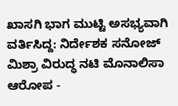ಖಾಸಗಿ ಭಾಗ ಮುಟ್ಟಿ ಅಸಭ್ಯವಾಗಿ ವರ್ತಿಸಿದ್ದ: ನಿರ್ದೇಶಕ ಸನೋಜ್ ಮಿಶ್ರಾ ವಿರುದ್ಧ ನಟಿ ಮೊನಾಲಿಸಾ ಆರೋಪ -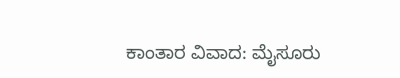ಕಾಂತಾರ ವಿವಾದ: ಮೈಸೂರು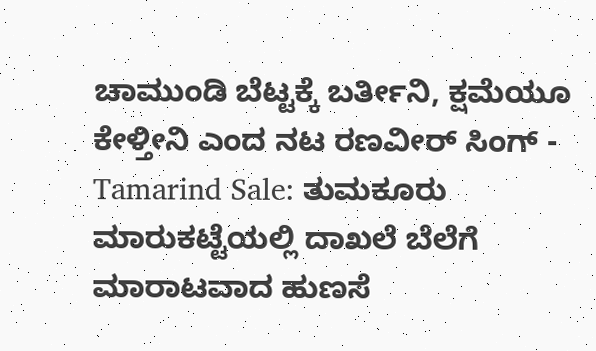ಚಾಮುಂಡಿ ಬೆಟ್ಟಕ್ಕೆ ಬರ್ತೀನಿ, ಕ್ಷಮೆಯೂ ಕೇಳ್ತೀನಿ ಎಂದ ನಟ ರಣವೀರ್ ಸಿಂಗ್ -
Tamarind Sale: ತುಮಕೂರು ಮಾರುಕಟ್ಟೆಯಲ್ಲಿ ದಾಖಲೆ ಬೆಲೆಗೆ ಮಾರಾಟವಾದ ಹುಣಸೆ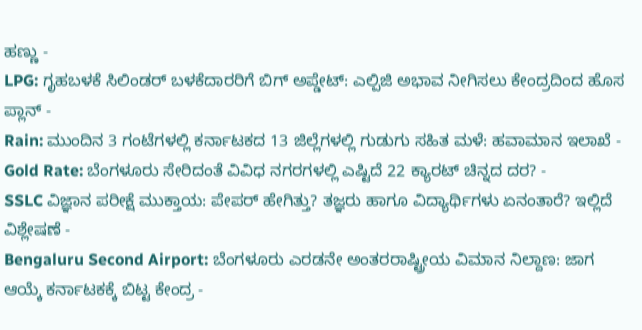ಹಣ್ಣು -
LPG: ಗೃಹಬಳಕೆ ಸಿಲಿಂಡರ್ ಬಳಕೆದಾರರಿಗೆ ಬಿಗ್ ಅಪ್ಡೇಟ್: ಎಲ್ಪಿಜಿ ಅಭಾವ ನೀಗಿಸಲು ಕೇಂದ್ರದಿಂದ ಹೊಸ ಪ್ಲಾನ್ -
Rain: ಮುಂದಿನ 3 ಗಂಟೆಗಳಲ್ಲಿ ಕರ್ನಾಟಕದ 13 ಜಿಲ್ಲೆಗಳಲ್ಲಿ ಗುಡುಗು ಸಹಿತ ಮಳೆ: ಹವಾಮಾನ ಇಲಾಖೆ -
Gold Rate: ಬೆಂಗಳೂರು ಸೇರಿದಂತೆ ವಿವಿಧ ನಗರಗಳಲ್ಲಿ ಎಷ್ಟಿದೆ 22 ಕ್ಯಾರಟ್ ಚಿನ್ನದ ದರ? -
SSLC ವಿಜ್ಞಾನ ಪರೀಕ್ಷೆ ಮುಕ್ತಾಯ: ಪೇಪರ್ ಹೇಗಿತ್ತು? ತಜ್ಞರು ಹಾಗೂ ವಿದ್ಯಾರ್ಥಿಗಳು ಏನಂತಾರೆ? ಇಲ್ಲಿದೆ ವಿಶ್ಲೇಷಣೆ -
Bengaluru Second Airport: ಬೆಂಗಳೂರು ಎರಡನೇ ಅಂತರರಾಷ್ಟ್ರೀಯ ವಿಮಾನ ನಿಲ್ದಾಣ: ಜಾಗ ಆಯ್ಕೆ ಕರ್ನಾಟಕಕ್ಕೆ ಬಿಟ್ಟ ಕೇಂದ್ರ -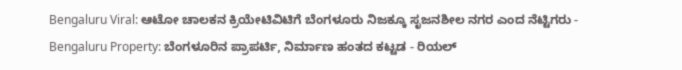Bengaluru Viral: ಆಟೋ ಚಾಲಕನ ಕ್ರಿಯೇಟಿವಿಟಿಗೆ ಬೆಂಗಳೂರು ನಿಜಕ್ಕೂ ಸೃಜನಶೀಲ ನಗರ ಎಂದ ನೆಟ್ಟಿಗರು -
Bengaluru Property: ಬೆಂಗಳೂರಿನ ಪ್ರಾಪರ್ಟಿ, ನಿರ್ಮಾಣ ಹಂತದ ಕಟ್ಟಡ - ರಿಯಲ್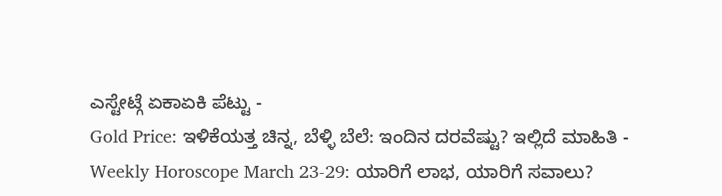ಎಸ್ಟೇಟ್ಗೆ ಏಕಾಏಕಿ ಪೆಟ್ಟು -
Gold Price: ಇಳಿಕೆಯತ್ತ ಚಿನ್ನ, ಬೆಳ್ಳಿ ಬೆಲೆ: ಇಂದಿನ ದರವೆಷ್ಟು? ಇಲ್ಲಿದೆ ಮಾಹಿತಿ -
Weekly Horoscope March 23-29: ಯಾರಿಗೆ ಲಾಭ, ಯಾರಿಗೆ ಸವಾಲು?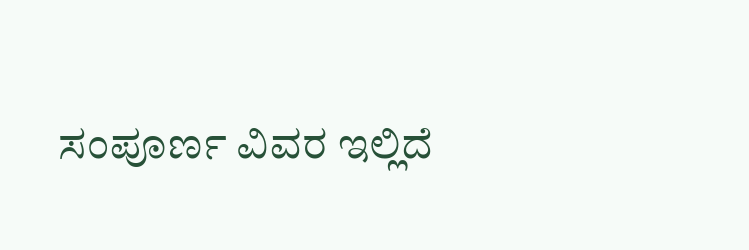ಸಂಪೂರ್ಣ ವಿವರ ಇಲ್ಲಿದೆ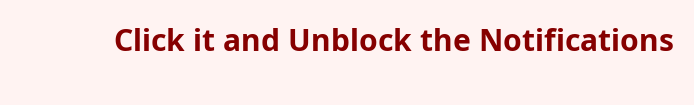Click it and Unblock the Notifications